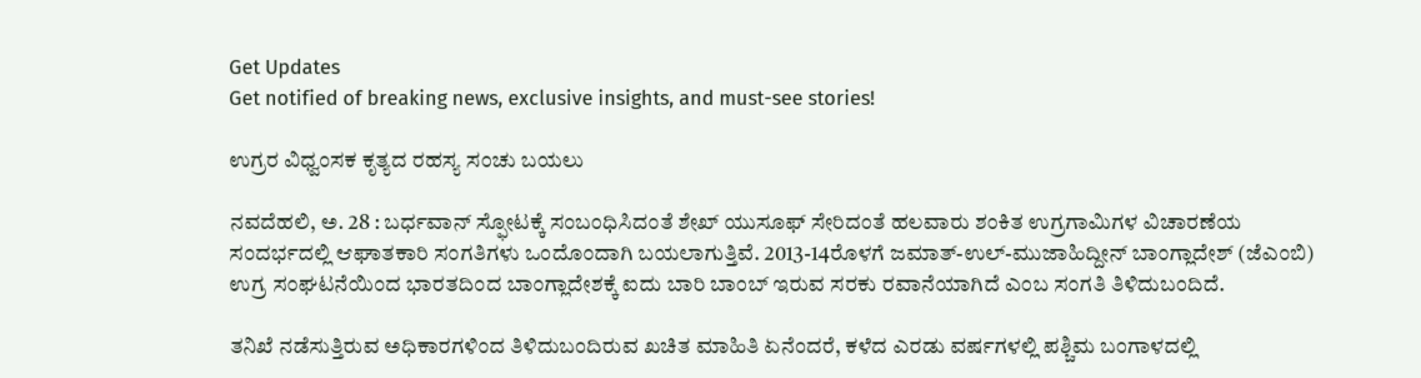Get Updates
Get notified of breaking news, exclusive insights, and must-see stories!

ಉಗ್ರರ ವಿಧ್ವಂಸಕ ಕೃತ್ಯದ ರಹಸ್ಯ ಸಂಚು ಬಯಲು

ನವದೆಹಲಿ, ಅ. 28 : ಬರ್ಧವಾನ್ ಸ್ಫೋಟಕ್ಕೆ ಸಂಬಂಧಿಸಿದಂತೆ ಶೇಖ್ ಯುಸೂಫ್ ಸೇರಿದಂತೆ ಹಲವಾರು ಶಂಕಿತ ಉಗ್ರಗಾಮಿಗಳ ವಿಚಾರಣೆಯ ಸಂದರ್ಭದಲ್ಲಿ ಆಘಾತಕಾರಿ ಸಂಗತಿಗಳು ಒಂದೊಂದಾಗಿ ಬಯಲಾಗುತ್ತಿವೆ. 2013-14ರೊಳಗೆ ಜಮಾತ್-ಉಲ್-ಮುಜಾಹಿದ್ದೀನ್ ಬಾಂಗ್ಲಾದೇಶ್ (ಜೆಎಂಬಿ) ಉಗ್ರ ಸಂಘಟನೆಯಿಂದ ಭಾರತದಿಂದ ಬಾಂಗ್ಲಾದೇಶಕ್ಕೆ ಐದು ಬಾರಿ ಬಾಂಬ್ ಇರುವ ಸರಕು ರವಾನೆಯಾಗಿದೆ ಎಂಬ ಸಂಗತಿ ತಿಳಿದುಬಂದಿದೆ.

ತನಿಖೆ ನಡೆಸುತ್ತಿರುವ ಅಧಿಕಾರಗಳಿಂದ ತಿಳಿದುಬಂದಿರುವ ಖಚಿತ ಮಾಹಿತಿ ಏನೆಂದರೆ, ಕಳೆದ ಎರಡು ವರ್ಷಗಳಲ್ಲಿ ಪಶ್ಚಿಮ ಬಂಗಾಳದಲ್ಲಿ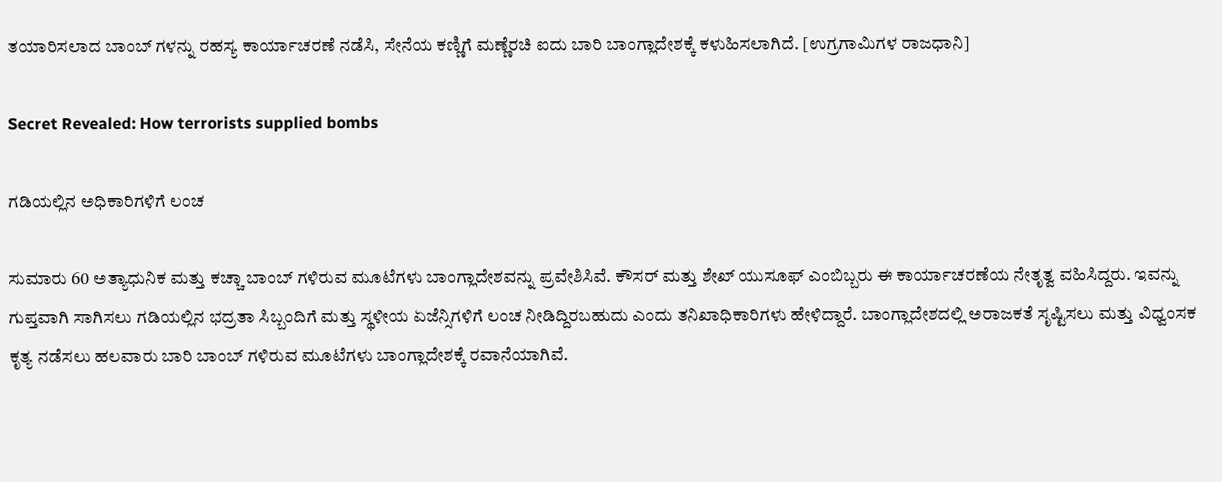ತಯಾರಿಸಲಾದ ಬಾಂಬ್ ಗಳನ್ನು ರಹಸ್ಯ ಕಾರ್ಯಾಚರಣೆ ನಡೆಸಿ, ಸೇನೆಯ ಕಣ್ಣಿಗೆ ಮಣ್ಣೆರಚಿ ಐದು ಬಾರಿ ಬಾಂಗ್ಲಾದೇಶಕ್ಕೆ ಕಳುಹಿಸಲಾಗಿದೆ. [ಉಗ್ರಗಾಮಿಗಳ ರಾಜಧಾನಿ]

Secret Revealed: How terrorists supplied bombs

ಗಡಿಯಲ್ಲಿನ ಅಧಿಕಾರಿಗಳಿಗೆ ಲಂಚ

ಸುಮಾರು 60 ಅತ್ಯಾಧುನಿಕ ಮತ್ತು ಕಚ್ಚಾ ಬಾಂಬ್ ಗಳಿರುವ ಮೂಟೆಗಳು ಬಾಂಗ್ಲಾದೇಶವನ್ನು ಪ್ರವೇಶಿಸಿವೆ. ಕೌಸರ್ ಮತ್ತು ಶೇಖ್ ಯುಸೂಫ್ ಎಂಬಿಬ್ಬರು ಈ ಕಾರ್ಯಾಚರಣೆಯ ನೇತೃತ್ವ ವಹಿಸಿದ್ದರು. ಇವನ್ನು ಗುಪ್ತವಾಗಿ ಸಾಗಿಸಲು ಗಡಿಯಲ್ಲಿನ ಭದ್ರತಾ ಸಿಬ್ಬಂದಿಗೆ ಮತ್ತು ಸ್ಥಳೀಯ ಏಜೆನ್ಸಿಗಳಿಗೆ ಲಂಚ ನೀಡಿದ್ದಿರಬಹುದು ಎಂದು ತನಿಖಾಧಿಕಾರಿಗಳು ಹೇಳಿದ್ದಾರೆ. ಬಾಂಗ್ಲಾದೇಶದಲ್ಲಿ ಅರಾಜಕತೆ ಸೃಷ್ಟಿಸಲು ಮತ್ತು ವಿಧ್ವಂಸಕ ಕೃತ್ಯ ನಡೆಸಲು ಹಲವಾರು ಬಾರಿ ಬಾಂಬ್ ಗಳಿರುವ ಮೂಟೆಗಳು ಬಾಂಗ್ಲಾದೇಶಕ್ಕೆ ರವಾನೆಯಾಗಿವೆ.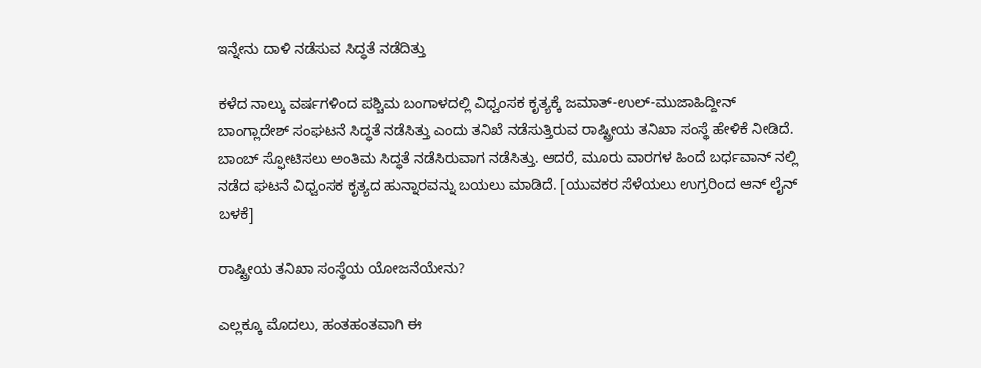ಇನ್ನೇನು ದಾಳಿ ನಡೆಸುವ ಸಿದ್ಧತೆ ನಡೆದಿತ್ತು

ಕಳೆದ ನಾಲ್ಕು ವರ್ಷಗಳಿಂದ ಪಶ್ಚಿಮ ಬಂಗಾಳದಲ್ಲಿ ವಿಧ್ವಂಸಕ ಕೃತ್ಯಕ್ಕೆ ಜಮಾತ್-ಉಲ್-ಮುಜಾಹಿದ್ದೀನ್ ಬಾಂಗ್ಲಾದೇಶ್ ಸಂಘಟನೆ ಸಿದ್ಧತೆ ನಡೆಸಿತ್ತು ಎಂದು ತನಿಖೆ ನಡೆಸುತ್ತಿರುವ ರಾಷ್ಟ್ರೀಯ ತನಿಖಾ ಸಂಸ್ಥೆ ಹೇಳಿಕೆ ನೀಡಿದೆ. ಬಾಂಬ್ ಸ್ಫೋಟಿಸಲು ಅಂತಿಮ ಸಿದ್ಧತೆ ನಡೆಸಿರುವಾಗ ನಡೆಸಿತ್ತು. ಆದರೆ, ಮೂರು ವಾರಗಳ ಹಿಂದೆ ಬರ್ಧವಾನ್ ನಲ್ಲಿ ನಡೆದ ಘಟನೆ ವಿಧ್ವಂಸಕ ಕೃತ್ಯದ ಹುನ್ನಾರವನ್ನು ಬಯಲು ಮಾಡಿದೆ. [ಯುವಕರ ಸೆಳೆಯಲು ಉಗ್ರರಿಂದ ಆನ್ ಲೈನ್ ಬಳಕೆ]

ರಾಷ್ಟ್ರೀಯ ತನಿಖಾ ಸಂಸ್ಥೆಯ ಯೋಜನೆಯೇನು?

ಎಲ್ಲಕ್ಕೂ ಮೊದಲು, ಹಂತಹಂತವಾಗಿ ಈ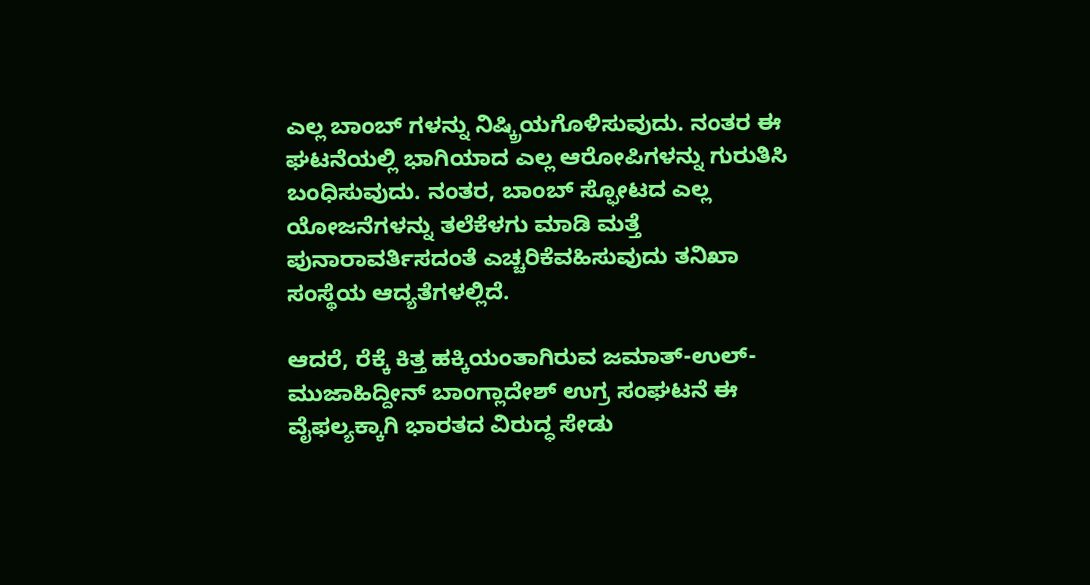ಎಲ್ಲ ಬಾಂಬ್ ಗಳನ್ನು ನಿಷ್ಕ್ರಿಯಗೊಳಿಸುವುದು. ನಂತರ ಈ ಘಟನೆಯಲ್ಲಿ ಭಾಗಿಯಾದ ಎಲ್ಲ ಆರೋಪಿಗಳನ್ನು ಗುರುತಿಸಿ ಬಂಧಿಸುವುದು. ನಂತರ, ಬಾಂಬ್ ಸ್ಫೋಟದ ಎಲ್ಲ ಯೋಜನೆಗಳನ್ನು ತಲೆಕೆಳಗು ಮಾಡಿ ಮತ್ತೆ ಪುನಾರಾವರ್ತಿಸದಂತೆ ಎಚ್ಚರಿಕೆವಹಿಸುವುದು ತನಿಖಾ ಸಂಸ್ಥೆಯ ಆದ್ಯತೆಗಳಲ್ಲಿದೆ.

ಆದರೆ, ರೆಕ್ಕೆ ಕಿತ್ತ ಹಕ್ಕಿಯಂತಾಗಿರುವ ಜಮಾತ್-ಉಲ್-ಮುಜಾಹಿದ್ದೀನ್ ಬಾಂಗ್ಲಾದೇಶ್ ಉಗ್ರ ಸಂಘಟನೆ ಈ ವೈಫಲ್ಯಕ್ಕಾಗಿ ಭಾರತದ ವಿರುದ್ಧ ಸೇಡು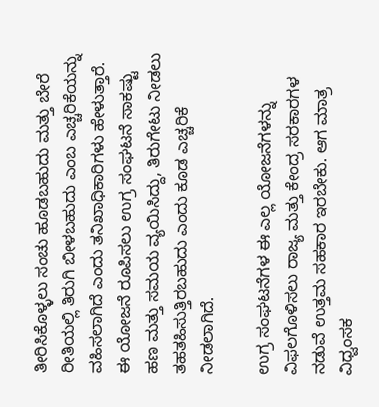ತೀರಿಸಿಕೊಳ್ಳಲು ಸಂಚು ಹೂಡಬಹುದು ಮತ್ತು ಬೇರೆ ರೀತಿಯಲ್ಲಿ ತಿರುಗಿ ಬೀಳಬಹುದು ಎಂಬ ಎಚ್ಚರಿಕೆಯನ್ನು ವಹಿಸಲಾಗಿದೆ ಎಂದು ತನಿಖಾಧಿಕಾರಿಗಳು ಹೇಳುತ್ತಾರೆ. ಈ ಯೋಜನೆ ರೂಪಿಸಲು ಉಗ್ರ ಸಂಘಟನೆ ಸಾಕಷ್ಟು ಹಣ ಮತ್ತು ಸಮಯ ವ್ಯಯಿಸಿದ್ದು, ತಿರುಗೇಟು ನೀಡಲು ತಹತಹಿಸುತ್ತಿರಬಹುದು ಎಂದು ಕೂಡ ಎಚ್ಚರಿಕೆ ನೀಡಲಾಗಿದೆ.

ಉಗ್ರ ಸಂಘಟನೆಗಳ ಈ ಎಲ್ಲ ಯೋಜನೆಗಳನ್ನು ವಿಫಲಗೊಳಿಸಲು ರಾಜ್ಯ ಮತ್ತು ಕೇಂದ್ರ ಸರಕಾರಗಳ ನಡುವೆ ಉತ್ತಮ ಸಹಕಾರ ಇರಬೇಕು. ಆಗ ಮಾತ್ರ ವಿಧ್ವಂಸಕ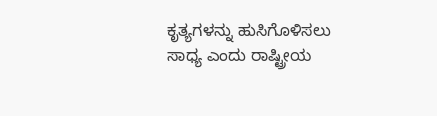ಕೃತ್ಯಗಳನ್ನು ಹುಸಿಗೊಳಿಸಲು ಸಾಧ್ಯ ಎಂದು ರಾಷ್ಟ್ರೀಯ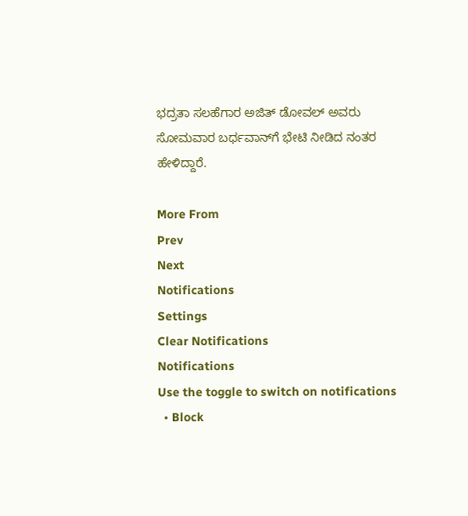ಭದ್ರತಾ ಸಲಹೆಗಾರ ಅಜಿತ್ ಡೋವಲ್ ಅವರು ಸೋಮವಾರ ಬರ್ಧವಾನ್‌ಗೆ ಭೇಟಿ ನೀಡಿದ ನಂತರ ಹೇಳಿದ್ದಾರೆ.

More From
Prev
Next
Notifications
Settings
Clear Notifications
Notifications
Use the toggle to switch on notifications
  • Block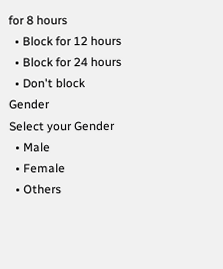for 8 hours
  • Block for 12 hours
  • Block for 24 hours
  • Don't block
Gender
Select your Gender
  • Male
  • Female
  • Others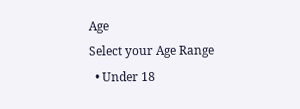Age
Select your Age Range
  • Under 18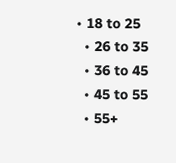• 18 to 25
  • 26 to 35
  • 36 to 45
  • 45 to 55
  • 55+